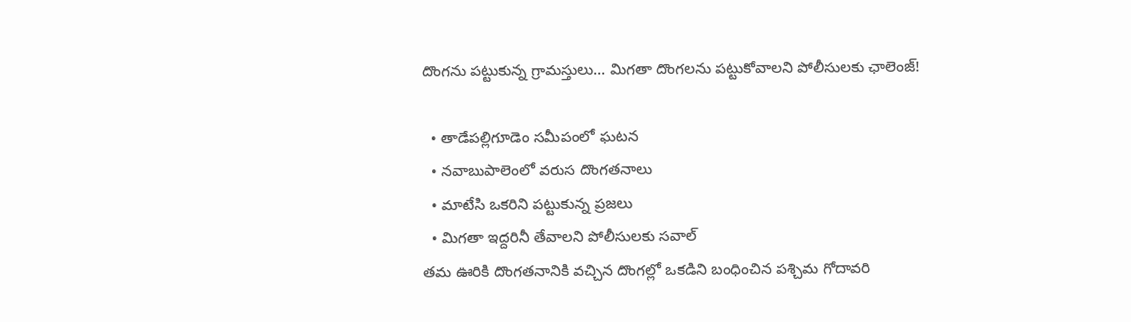దొంగను పట్టుకున్న గ్రామస్తులు... మిగతా దొంగలను పట్టుకోవాలని పోలీసులకు ఛాలెంజ్!

  • తాడేపల్లిగూడెం సమీపంలో ఘటన
  • నవాబుపాలెంలో వరుస దొంగతనాలు
  • మాటేసి ఒకరిని పట్టుకున్న ప్రజలు
  • మిగతా ఇద్దరినీ తేవాలని పోలీసులకు సవాల్
తమ ఊరికి దొంగతనానికి వచ్చిన దొంగల్లో ఒకడిని బంధించిన పశ్చిమ గోదావరి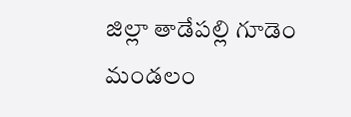జిల్లా తాడేపల్లి గూడెం మండలం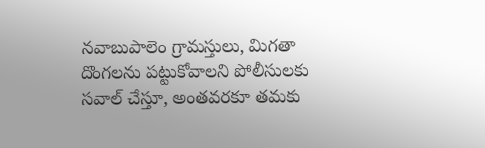నవాబుపాలెం గ్రామస్తులు, మిగతా దొంగలను పట్టుకోవాలని పోలీసులకు సవాల్ చేస్తూ, అంతవరకూ తమకు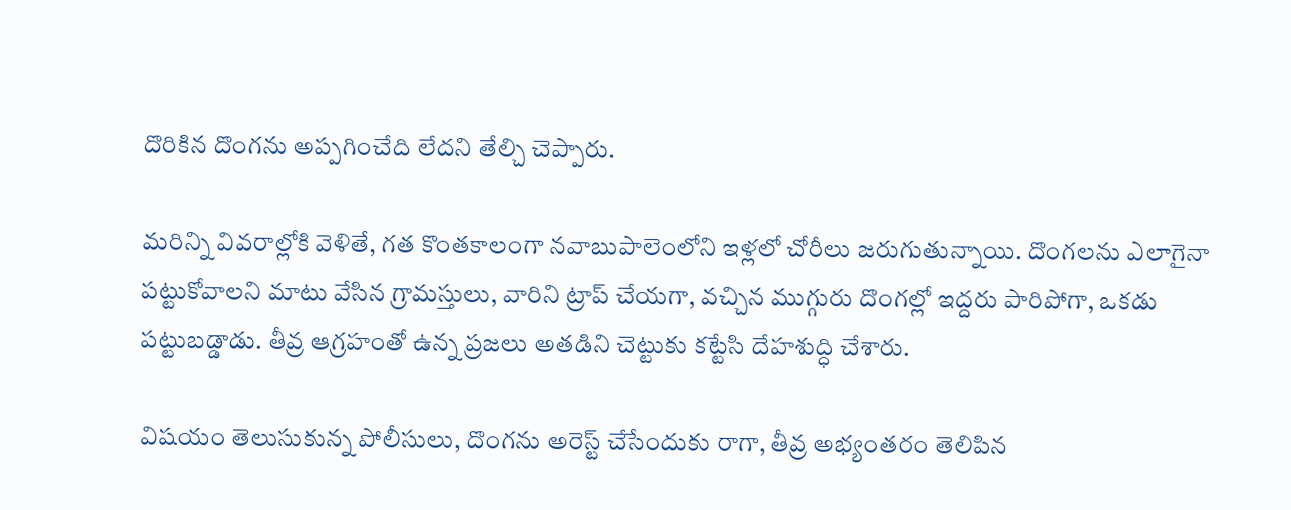దొరికిన దొంగను అప్పగించేది లేదని తేల్చి చెప్పారు.

మరిన్ని వివరాల్లోకి వెళితే, గత కొంతకాలంగా నవాబుపాలెంలోని ఇళ్లలో చోరీలు జరుగుతున్నాయి. దొంగలను ఎలాగైనా పట్టుకోవాలని మాటు వేసిన గ్రామస్తులు, వారిని ట్రాప్ చేయగా, వచ్చిన ముగ్గురు దొంగల్లో ఇద్దరు పారిపోగా, ఒకడు పట్టుబడ్డాడు. తీవ్ర ఆగ్రహంతో ఉన్న ప్రజలు అతడిని చెట్టుకు కట్టేసి దేహశుద్ధి చేశారు.

విషయం తెలుసుకున్న పోలీసులు, దొంగను అరెస్ట్ చేసేందుకు రాగా, తీవ్ర అభ్యంతరం తెలిపిన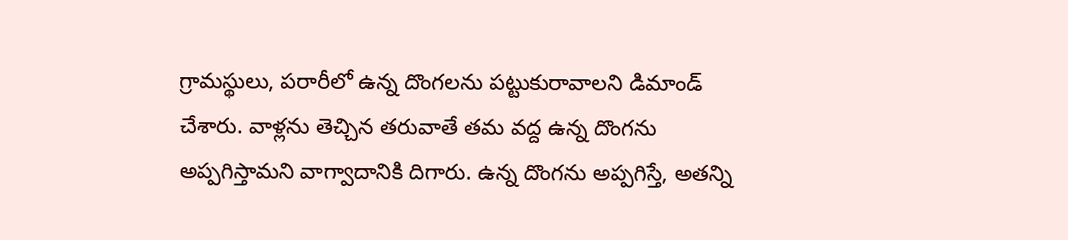గ్రామస్థులు, పరారీలో ఉన్న దొంగలను పట్టుకురావాలని డిమాండ్ చేశారు. వాళ్లను తెచ్చిన తరువాతే తమ వద్ద ఉన్న దొంగను అప్పగిస్తామని వాగ్వాదానికి దిగారు. ఉన్న దొంగను అప్పగిస్తే, అతన్ని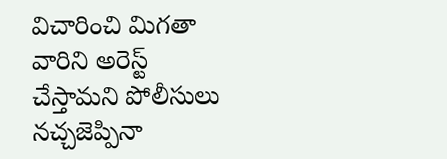విచారించి మిగతా వారిని అరెస్ట్ చేస్తామని పోలీసులు నచ్చజెప్పినా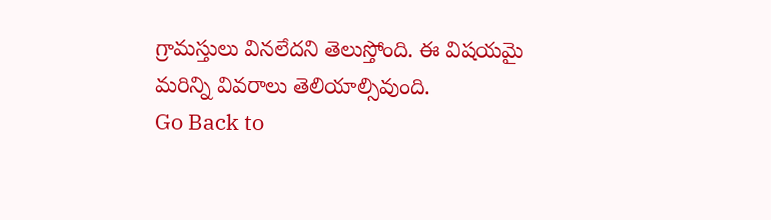గ్రామస్తులు వినలేదని తెలుస్తోంది. ఈ విషయమై మరిన్ని వివరాలు తెలియాల్సివుంది.
Go Back to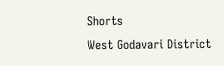Shorts
West Godavari District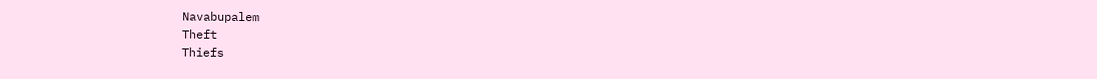Navabupalem
Theft
Thiefs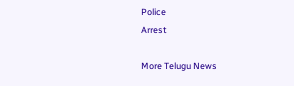Police
Arrest

More Telugu News